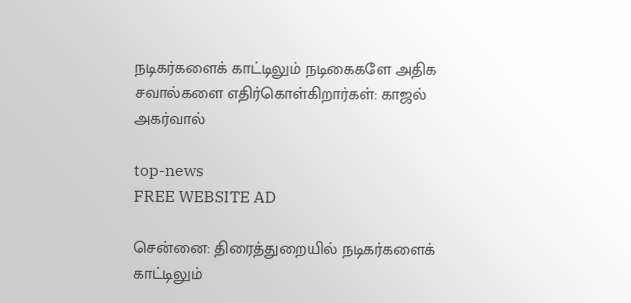நடிகர்களைக் காட்டிலும் நடிகைகளே அதிக சவால்களை எதிர்கொள்கிறார்கள்: காஜல் அகர்வால்

top-news
FREE WEBSITE AD

சென்னை: திரைத்துறையில் நடிகர்களைக் காட்டிலும்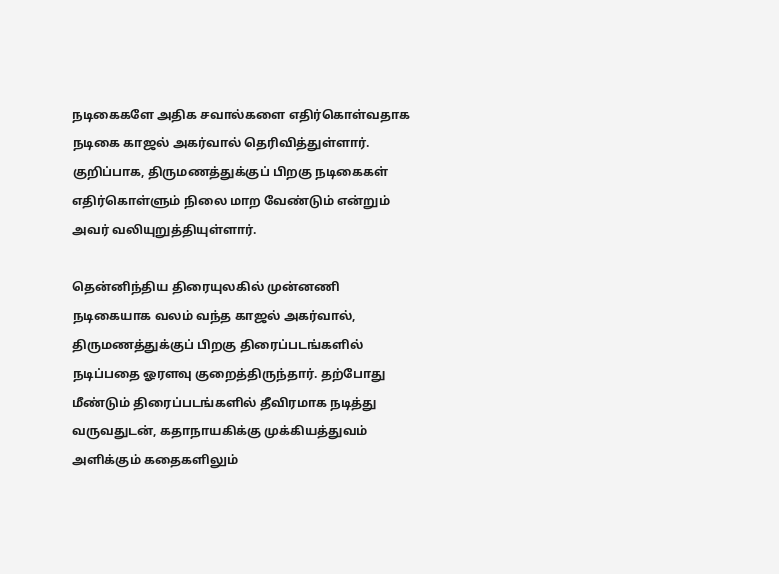நடிகைகளே அதிக சவால்களை எதிர்கொள்வதாக நடிகை காஜல் அகர்வால் தெரிவித்துள்ளார். குறிப்பாக, திருமணத்துக்குப் பிறகு நடிகைகள் எதிர்கொள்ளும் நிலை மாற வேண்டும் என்றும் அவர் வலியுறுத்தியுள்ளார்.

தென்னிந்திய திரையுலகில் முன்னணி நடிகையாக வலம் வந்த காஜல் அகர்வால், திருமணத்துக்குப் பிறகு திரைப்படங்களில் நடிப்பதை ஓரளவு குறைத்திருந்தார். தற்போது மீண்டும் திரைப்படங்களில் தீவிரமாக நடித்து வருவதுடன், கதாநாயகிக்கு முக்கியத்துவம் அளிக்கும் கதைகளிலும்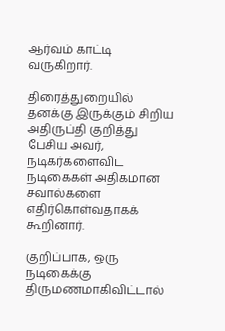ஆர்வம் காட்டி வருகிறார்.

திரைத்துறையில் தனக்கு இருக்கும் சிறிய அதிருப்தி குறித்து பேசிய அவர், நடிகர்களைவிட நடிகைகள் அதிகமான சவால்களை எதிர்கொள்வதாகக் கூறினார்.

குறிப்பாக, ஒரு நடிகைக்கு திருமணமாகிவிட்டால்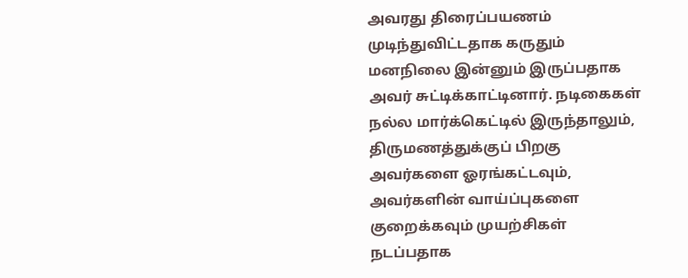அவரது திரைப்பயணம் முடிந்துவிட்டதாக கருதும் மனநிலை இன்னும் இருப்பதாக அவர் சுட்டிக்காட்டினார். நடிகைகள் நல்ல மார்க்கெட்டில் இருந்தாலும், திருமணத்துக்குப் பிறகு அவர்களை ஓரங்கட்டவும், அவர்களின் வாய்ப்புகளை குறைக்கவும் முயற்சிகள் நடப்பதாக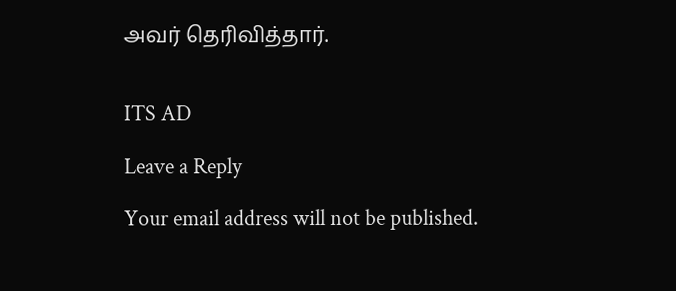அவர் தெரிவித்தார்.


ITS AD

Leave a Reply

Your email address will not be published.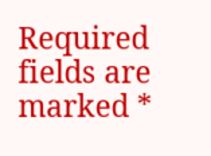Required fields are marked *